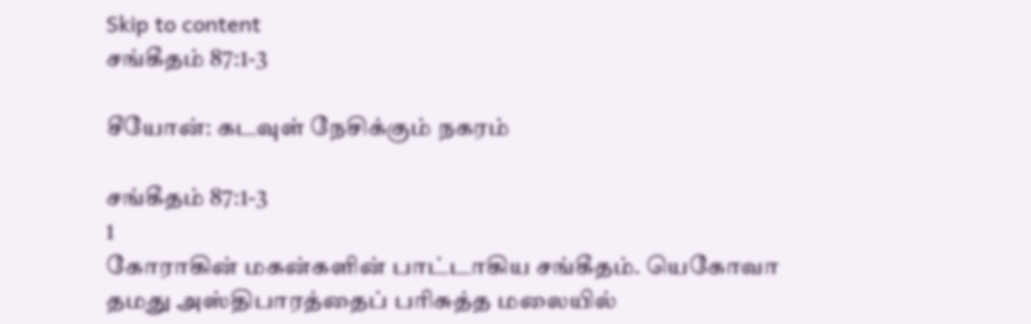Skip to content
சங்கீதம் 87:1-3

சீயோன்: கடவுள் நேசிக்கும் நகரம்

சங்கீதம் 87:1-3
1
கோராகின் மகன்களின் பாட்டாகிய சங்கீதம். யெகோவா தமது அஸ்திபாரத்தைப் பரிசுத்த மலையில்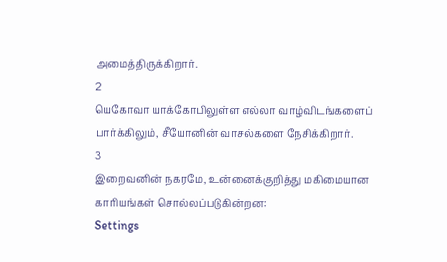அமைத்திருக்கிறார்.
2
யெகோவா யாக்கோபிலுள்ள எல்லா வாழ்விடங்களைப் பார்க்கிலும், சீயோனின் வாசல்களை நேசிக்கிறார்.
3
இறைவனின் நகரமே, உன்னைக்குறித்து மகிமையான காரியங்கள் சொல்லப்படுகின்றன:
Settings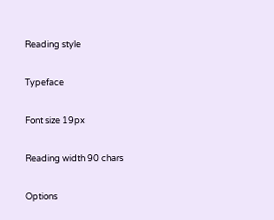Reading style

Typeface

Font size 19px

Reading width 90 chars

Options